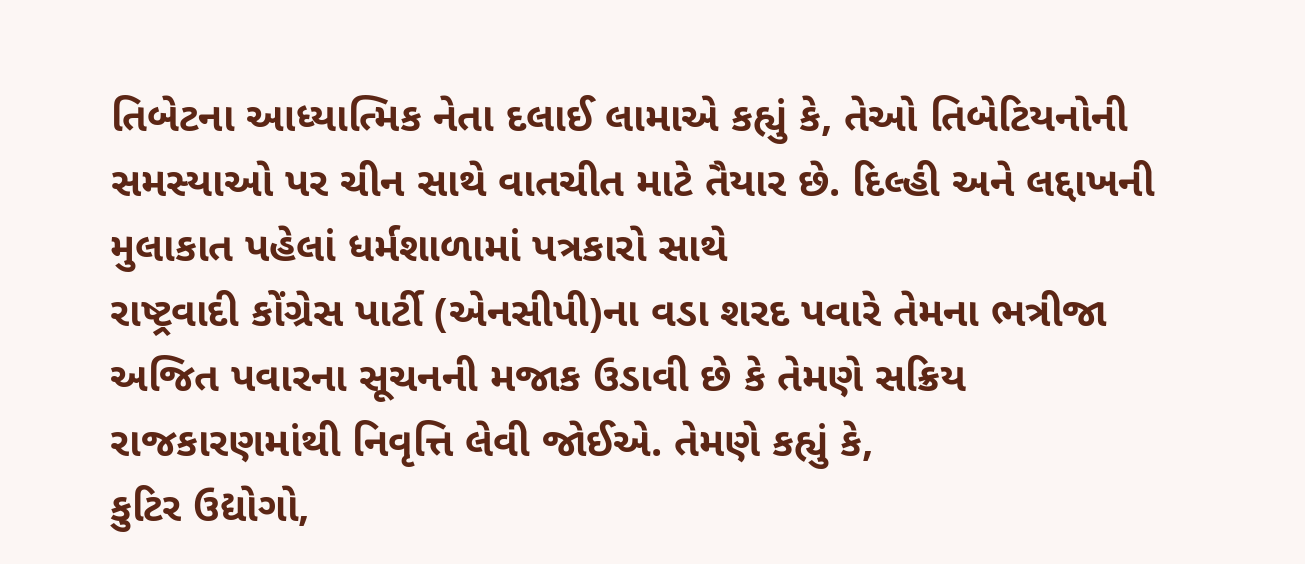તિબેટના આધ્યાત્મિક નેતા દલાઈ લામાએ કહ્યું કે, તેઓ તિબેટિયનોની સમસ્યાઓ પર ચીન સાથે વાતચીત માટે તૈયાર છે. દિલ્હી અને લદ્દાખની મુલાકાત પહેલાં ધર્મશાળામાં પત્રકારો સાથે
રાષ્ટ્રવાદી કોંગ્રેસ પાર્ટી (એનસીપી)ના વડા શરદ પવારે તેમના ભત્રીજા અજિત પવારના સૂચનની મજાક ઉડાવી છે કે તેમણે સક્રિય રાજકારણમાંથી નિવૃત્તિ લેવી જોઈએ. તેમણે કહ્યું કે,
કુટિર ઉદ્યોગો,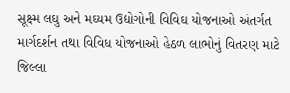સૂક્ષ્મ લઘુ અને મઘ્યમ ઉદ્યોગોની વિવિઘ યોજનાઓ અંતર્ગત માર્ગદર્શન તથા વિવિધ યોજનાઓ હેઠળ લાભોનું વિતરણ માટે જિલ્લા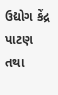ઉદ્યોગ કેંદ્ર પાટણ તથા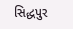સિદ્ધપુર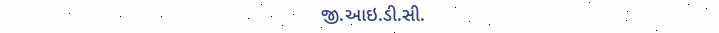જી.આઇ.ડી.સી.